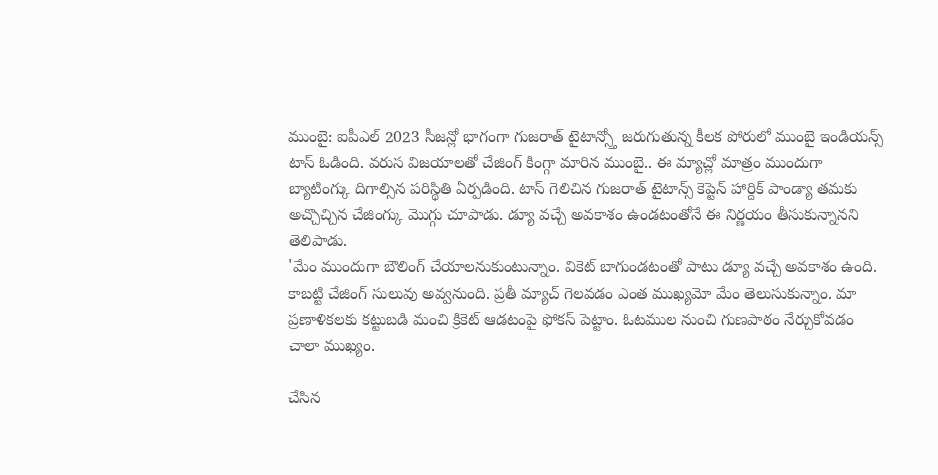ముంబై: ఐపీఎల్ 2023 సీజన్లో భాగంగా గుజరాత్ టైటాన్స్తో జరుగుతున్న కీలక పోరులో ముంబై ఇండియన్స్ టాస్ ఓడింది. వరుస విజయాలతో చేజింగ్ కింగ్గా మారిన ముంబై.. ఈ మ్యాచ్లో మాత్రం ముందుగా బ్యాటింగ్కు దిగాల్సిన పరిస్థితి ఏర్పడింది. టాస్ గెలిచిన గుజరాత్ టైటాన్స్ కెప్టెన్ హార్దిక్ పాండ్యా తమకు అచ్చొచ్చిన చేజింగ్కు మొగ్గు చూపాడు. డ్యూ వచ్చే అవకాశం ఉండటంతోనే ఈ నిర్ణయం తీసుకున్నానని తెలిపాడు.
'మేం ముందుగా బౌలింగ్ చేయాలనుకుంటున్నాం. వికెట్ బాగుండటంతో పాటు డ్యూ వచ్చే అవకాశం ఉంది. కాబట్టి చేజింగ్ సులువు అవ్వనుంది. ప్రతీ మ్యాచ్ గెలవడం ఎంత ముఖ్యమో మేం తెలుసుకున్నాం. మా ప్రణాళికలకు కట్టుబడి మంచి క్రికెట్ ఆడటంపై ఫోకస్ పెట్టాం. ఓటముల నుంచి గుణపాఠం నేర్చుకోవడం చాలా ముఖ్యం.

చేసిన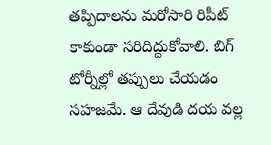తప్పిదాలను మరోసారి రిపీట్ కాకుండా సరిదిద్దుకోవాలి. బిగ్ టోర్నీల్లో తప్పులు చేయడం సహజమే. ఆ దేవుడి దయ వల్ల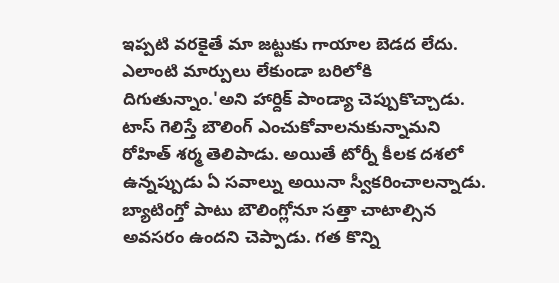ఇప్పటి వరకైతే మా జట్టుకు గాయాల బెడద లేదు. ఎలాంటి మార్పులు లేకుండా బరిలోకి దిగుతున్నాం.'అని హార్దిక్ పాండ్యా చెప్పుకొచ్చాడు.
టాస్ గెలిస్తే బౌలింగ్ ఎంచుకోవాలనుకున్నామని రోహిత్ శర్మ తెలిపాడు. అయితే టోర్నీ కీలక దశలో ఉన్నప్పుడు ఏ సవాల్ను అయినా స్వీకరించాలన్నాడు. బ్యాటింగ్తో పాటు బౌలింగ్లోనూ సత్తా చాటాల్సిన అవసరం ఉందని చెప్పాడు. గత కొన్ని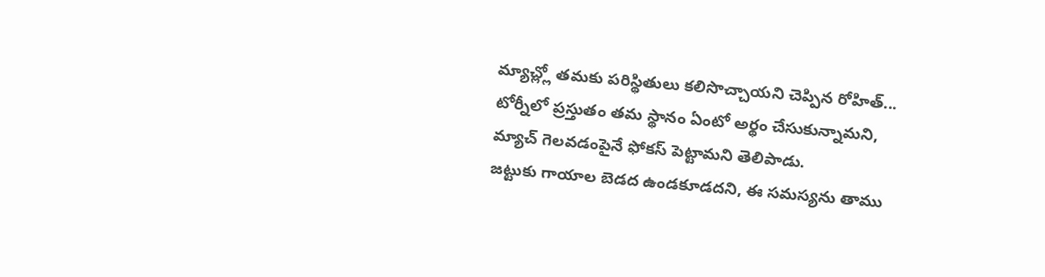మ్యాచ్ల్లో తమకు పరిస్థితులు కలిసొచ్చాయని చెప్పిన రోహిత్... టోర్నీలో ప్రస్తుతం తమ స్థానం ఏంటో అర్థం చేసుకున్నామని, మ్యాచ్ గెలవడంపైనే ఫోకస్ పెట్టామని తెలిపాడు.
జట్టుకు గాయాల బెడద ఉండకూడదని, ఈ సమస్యను తాము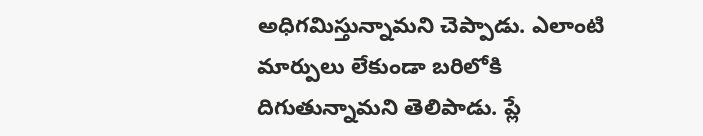అధిగమిస్తున్నామని చెప్పాడు. ఎలాంటి మార్పులు లేకుండా బరిలోకి దిగుతున్నామని తెలిపాడు. ప్లే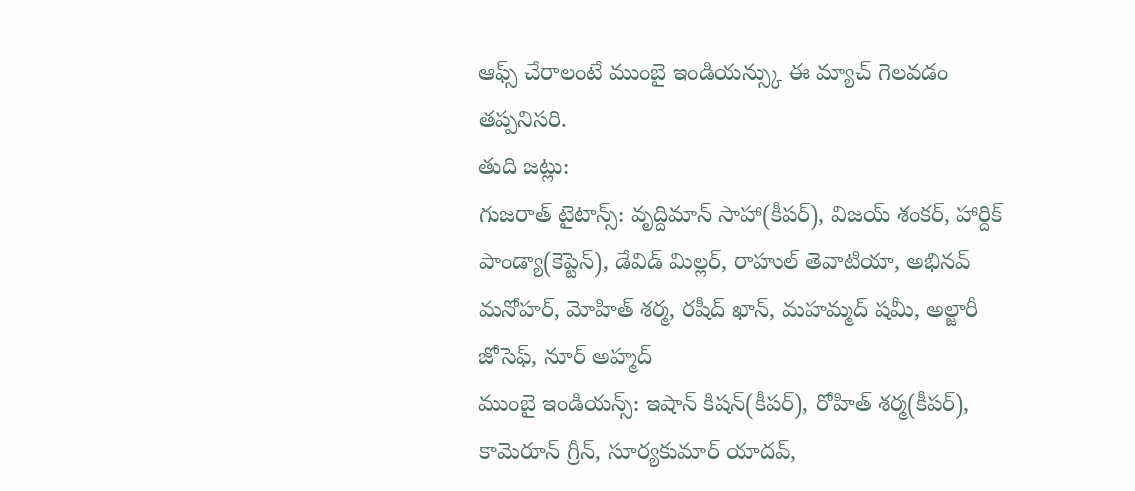ఆఫ్స్ చేరాలంటే ముంబై ఇండియన్స్కు ఈ మ్యాచ్ గెలవడం తప్పనిసరి.
తుది జట్లు:
గుజరాత్ టైటాన్స్: వృద్దిమాన్ సాహా(కీపర్), విజయ్ శంకర్, హార్దిక్ పాండ్యా(కెప్టెన్), డేవిడ్ మిల్లర్, రాహుల్ తెవాటియా, అభినవ్ మనోహర్, మోహిత్ శర్మ, రషీద్ ఖాన్, మహమ్మద్ షమీ, అల్జారీ జోసెఫ్, నూర్ అహ్మద్
ముంబై ఇండియన్స్: ఇషాన్ కిషన్(కీపర్), రోహిత్ శర్మ(కీపర్), కామెరూన్ గ్రీన్, సూర్యకుమార్ యాదవ్,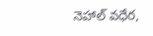నెహాల్ వధేర,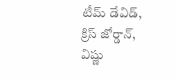టీమ్ డేవిడ్, క్రిస్ జోర్డాన్, విష్ణు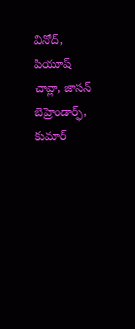వినోద్, పియూష్ చావ్లా, జాసన్ బెహ్రెండార్ఫ్, కుమార్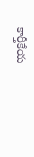కార్తీకేయ